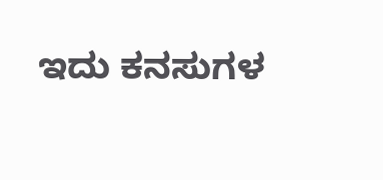ಇದು ಕನಸುಗಳ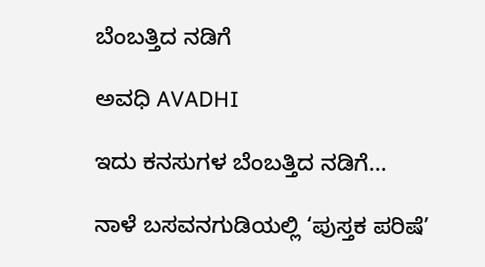ಬೆಂಬತ್ತಿದ ನಡಿಗೆ‍

ಅವಧಿ AVADHI

ಇದು ಕನಸುಗಳ ಬೆಂಬತ್ತಿದ ನಡಿಗೆ...

ನಾಳೆ ಬಸವನಗುಡಿಯಲ್ಲಿ ‘ಪುಸ್ತಕ ಪರಿಷೆ’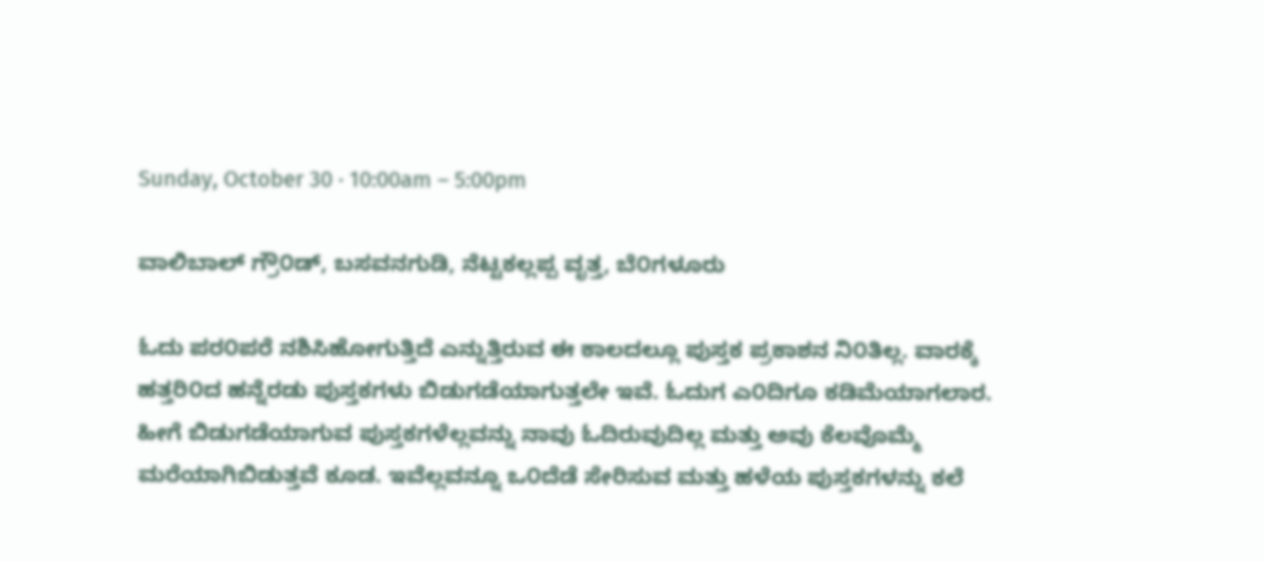Sunday, October 30 · 10:00am – 5:00pm

ವಾಲಿಬಾಲ್ ಗ್ರೌ೦ಡ್, ಬಸವನಗುಡಿ, ನೆಟ್ಟಕಲ್ಲಪ್ಪ ವೃತ್ತ, ಬೆ೦ಗಳೂರು

ಓದು ಪರ೦ಪರೆ ನಶಿಸಿಹೋಗುತ್ತಿದೆ ಎನ್ನುತ್ತಿರುವ ಈ ಕಾಲದಲ್ಲೂ ಪುಸ್ತಕ ಪ್ರಕಾಶನ ನಿ೦ತಿಲ್ಲ. ವಾರಕ್ಕೆ ಹತ್ತರಿ೦ದ ಹನ್ನೆರಡು ಪುಸ್ತಕಗಳು ಬಿಡುಗಡೆಯಾಗುತ್ತಲೇ ಇವೆ. ಓದುಗ ಎ೦ದಿಗೂ ಕಡಿಮೆಯಾಗಲಾರ. ಹೀಗೆ ಬಿಡುಗಡೆಯಾಗುವ ಪುಸ್ತಕಗಳೆಲ್ಲವನ್ನು ನಾವು ಓದಿರುವುದಿಲ್ಲ ಮತ್ತು ಅವು ಕೆಲವೊಮ್ಮೆ ಮರೆಯಾಗಿಬಿಡುತ್ತವೆ ಕೂಡ. ಇವೆಲ್ಲವನ್ನೂ ಒ೦ದೆಡೆ ಸೇರಿಸುವ ಮತ್ತು ಹಳೆಯ ಪುಸ್ತಕಗಳನ್ನು ಕಲೆ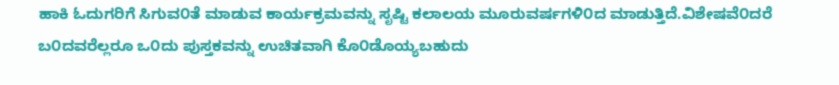ಹಾಕಿ ಓದುಗರಿಗೆ ಸಿಗುವ೦ತೆ ಮಾಡುವ ಕಾರ್ಯಕ್ರಮವನ್ನು ಸೃಷ್ಟಿ ಕಲಾಲಯ ಮೂರುವರ್ಷಗಳಿ೦ದ ಮಾಡುತ್ತಿದೆ.ವಿಶೇಷವೆ೦ದರೆ ಬ೦ದವರೆಲ್ಲರೂ ಒ೦ದು ಪುಸ್ತಕವನ್ನು ಉಚಿತವಾಗಿ ಕೊ೦ಡೊಯ್ಯಬಹುದು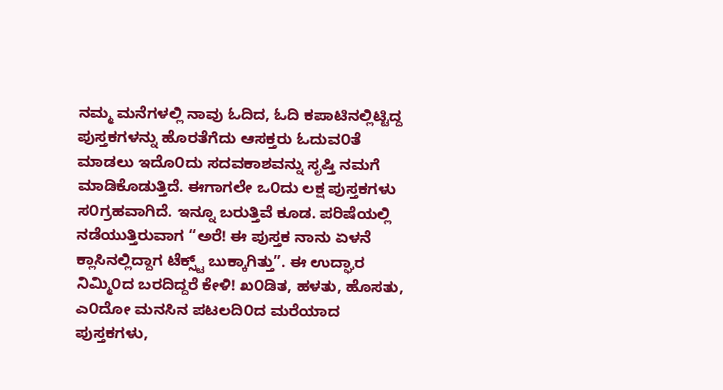ನಮ್ಮ ಮನೆಗಳಲ್ಲಿ ನಾವು ಓದಿದ, ಓದಿ ಕಪಾಟಿನಲ್ಲಿಟ್ಟಿದ್ದ ಪುಸ್ತಕಗಳನ್ನು ಹೊರತೆಗೆದು ಆಸಕ್ತರು ಓದುವ೦ತೆ ಮಾಡಲು ಇದೊ೦ದು ಸದವಕಾಶವನ್ನು ಸೃಷ್ತಿ ನಮಗೆ ಮಾಡಿಕೊಡುತ್ತಿದೆ. ಈಗಾಗಲೇ ಒ೦ದು ಲಕ್ಷ ಪುಸ್ತಕಗಳು ಸ೦ಗ್ರಹವಾಗಿದೆ. ಇನ್ನೂ ಬರುತ್ತಿವೆ ಕೂಡ. ಪರಿಷೆಯಲ್ಲಿ ನಡೆಯುತ್ತಿರುವಾಗ “ಅರೆ! ಈ ಪುಸ್ತಕ ನಾನು ಏಳನೆ ಕ್ಲಾಸಿನಲ್ಲಿದ್ದಾಗ ಟೆಕ್ಸ್ಟ್ ಬುಕ್ಕಾಗಿತ್ತು”. ಈ ಉದ್ಘಾರ ನಿಮ್ಮಿ೦ದ ಬರದಿದ್ದರೆ ಕೇಳಿ! ಖ೦ಡಿತ, ಹಳತು, ಹೊಸತು, ಎ೦ದೋ ಮನಸಿನ ಪಟಲದಿ೦ದ ಮರೆಯಾದ ಪುಸ್ತಕಗಳು,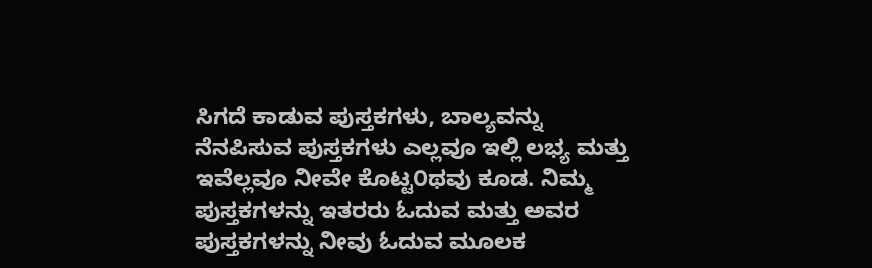ಸಿಗದೆ ಕಾಡುವ ಪುಸ್ತಕಗಳು, ಬಾಲ್ಯವನ್ನು ನೆನಪಿಸುವ ಪುಸ್ತಕಗಳು ಎಲ್ಲವೂ ಇಲ್ಲಿ ಲಭ್ಯ ಮತ್ತು ಇವೆಲ್ಲವೂ ನೀವೇ ಕೊಟ್ಟ೦ಥವು ಕೂಡ. ನಿಮ್ಮ ಪುಸ್ತಕಗಳನ್ನು ಇತರರು ಓದುವ ಮತ್ತು ಅವರ ಪುಸ್ತಕಗಳನ್ನು ನೀವು ಓದುವ ಮೂಲಕ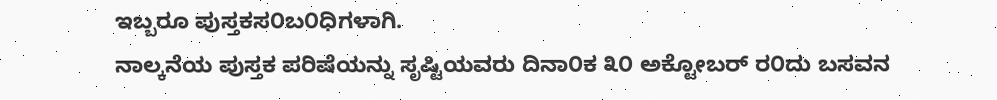ಇಬ್ಬರೂ ಪುಸ್ತಕಸ೦ಬ೦ಧಿಗಳಾಗಿ.
ನಾಲ್ಕನೆಯ ಪುಸ್ತಕ ಪರಿಷೆಯನ್ನು ಸೃಷ್ಟಿಯವರು ದಿನಾ೦ಕ ೩೦ ಅಕ್ಟೋಬರ್ ರ೦ದು ಬಸವನ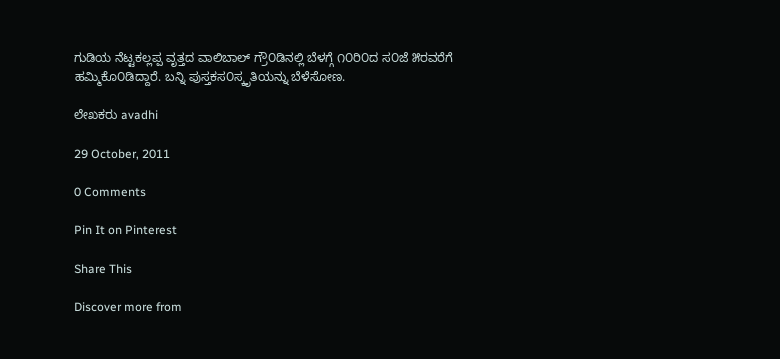ಗುಡಿಯ ನೆಟ್ಟಕಲ್ಲಪ್ಪ ವೃತ್ತದ ವಾಲಿಬಾಲ್ ಗ್ರೌ೦ಡಿನಲ್ಲಿ ಬೆಳಗ್ಗೆ ೧೦ರಿ೦ದ ಸ೦ಜೆ ೫ರವರೆಗೆ ಹಮ್ಮಿಕೊ೦ಡಿದ್ದಾರೆ. ಬನ್ನಿ ಪುಸ್ತಕಸ೦ಸ್ಕೃತಿಯನ್ನು ಬೆಳೆಸೋಣ.

ಲೇಖಕರು avadhi

29 October, 2011

0 Comments

Pin It on Pinterest

Share This

Discover more from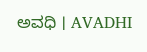ಅವಧಿ । AVADHI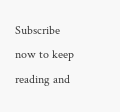Subscribe now to keep reading and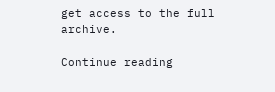get access to the full archive.

Continue reading